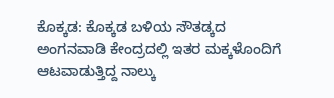ಕೊಕ್ಕಡ: ಕೊಕ್ಕಡ ಬಳಿಯ ಸೌತಡ್ಕದ ಅಂಗನವಾಡಿ ಕೇಂದ್ರದಲ್ಲಿ ಇತರ ಮಕ್ಕಳೊಂದಿಗೆ ಆಟವಾಡುತ್ತಿದ್ದ ನಾಲ್ಕು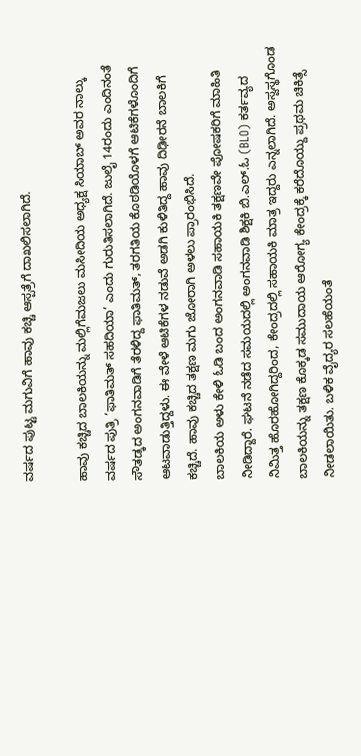ವರ್ಷದ ಪುಟ್ಟ ಮಗುವಿಗೆ ಹಾವು ಕಚ್ಚಿ ಆಸ್ಪತ್ರೆಗೆ ದಾಖಲಿಸಲಾಗಿದೆ.

ಹಾವು ಕಚ್ಚಿದ ಬಾಲಕಿಯನ್ನು ಮಲ್ಲಿಗೆಮಜಲು ಮಸೀದಿಯ ಅಧ್ಯಕ್ಷ ಸಿಯಾಬ್ ಅವರ ನಾಲ್ಕು ವರ್ಷದ ಪುತ್ರಿ ‘ಫಾತಿಮತ್ ಸಹದಿಯಾ’ ಎಂದು ಗುರುತಿಸಲಾಗಿದೆ. ಜುಲೈ 14ರಂದು ಎಂದಿನಂತೆ ಸೌತಡ್ಕದ ಅಂಗನವಾಡಿಗೆ ತೆರಳಿದ್ದ ಫಾತಿಮತ್, ತರಗತಿಯ ಕೊಠಡಿಯೊಳಗೆ ಆಟಿಕೆಗಳೊಂದಿಗೆ ಆಟವಾಡುತ್ತಿದ್ದಳು. ಈ ವೇಳೆ ಆಟಿಕೆಗಳ ನಡುವೆ ಅಡಗಿ ಕುಳಿತಿದ್ದ ಹಾವು ದಿಢೀರನೆ ಬಾಲಕಿಗೆ ಕಚ್ಚಿದೆ. ಹಾವು ಕಚ್ಚಿದ ತಕ್ಷಣ ಮಗು ಜೋರಾಗಿ ಅಳಲು ಪ್ರಾರಂಭಿಸಿದೆ.
ಬಾಲಕಿಯ ಅಳು ಕೇಳಿ ಓಡಿ ಬಂದ ಅಂಗನವಾಡಿ ಸಹಾಯಕಿ ತಕ್ಷಣವೇ ಪೋಷಕರಿಗೆ ಮಾಹಿತಿ ನೀಡಿದ್ದಾರೆ. ಘಟನೆ ನಡೆದ ಸಮಯದಲ್ಲಿ ಅಂಗನವಾಡಿ ಶಿಕ್ಷಕಿ ಬಿ.ಎಲ್.ಓ (BLO) ಕರ್ತವ್ಯದ ನಿಮಿತ್ತ ಹೊರಹೋಗಿದ್ದರಿಂದ, ಕೇಂದ್ರದಲ್ಲಿ ಸಹಾಯಕಿ ಮಾತ್ರ ಇದ್ದರು ಎನ್ನಲಾಗಿದೆ. ಅಸ್ವಸ್ಥಗೊಂಡ ಬಾಲಕಿಯನ್ನು ತಕ್ಷಣ ಕೊಕ್ಕಡ ಸಮುದಾಯ ಆರೋಗ್ಯ ಕೇಂದ್ರಕ್ಕೆ ಕರೆದೊಯ್ದು ಪ್ರಥಮ ಚಿಕಿತ್ಸೆ ನೀಡಲಾಯಿತು. ಬಳಿಕ ವೈದ್ಯರ ಸಲಹೆಯಂತೆ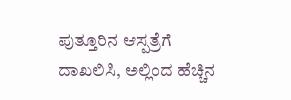ಪುತ್ತೂರಿನ ಆಸ್ಪತ್ರೆಗೆ ದಾಖಲಿಸಿ, ಅಲ್ಲಿಂದ ಹೆಚ್ಚಿನ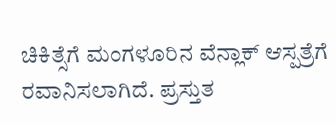ಚಿಕಿತ್ಸೆಗೆ ಮಂಗಳೂರಿನ ವೆನ್ಲಾಕ್ ಆಸ್ಪತ್ರೆಗೆ ರವಾನಿಸಲಾಗಿದೆ. ಪ್ರಸ್ತುತ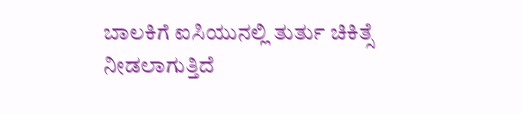ಬಾಲಕಿಗೆ ಐಸಿಯುನಲ್ಲಿ ತುರ್ತು ಚಿಕಿತ್ಸೆ ನೀಡಲಾಗುತ್ತಿದೆ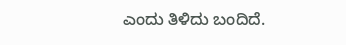ಎಂದು ತಿಳಿದು ಬಂದಿದೆ.